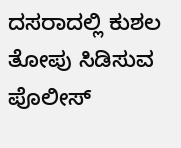ದಸರಾದಲ್ಲಿ ಕುಶಲ ತೋಪು ಸಿಡಿಸುವ ಪೊಲೀಸ್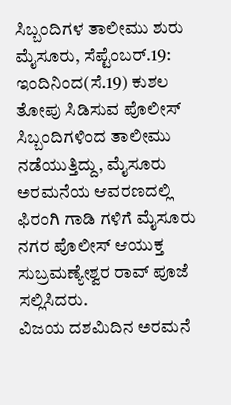ಸಿಬ್ಬಂದಿಗಳ ತಾಲೀಮು ಶುರು
ಮೈಸೂರು, ಸೆಪ್ಟೆಂಬರ್.19: ಇಂದಿನಿಂದ(ಸೆ.19) ಕುಶಲ ತೋಪು ಸಿಡಿಸುವ ಪೊಲೀಸ್ ಸಿಬ್ಬಂದಿಗಳಿಂದ ತಾಲೀಮು ನಡೆಯುತ್ತಿದ್ದು, ಮೈಸೂರು ಅರಮನೆಯ ಆವರಣದಲ್ಲಿ ಫಿರಂಗಿ ಗಾಡಿ ಗಳಿಗೆ ಮೈಸೂರು ನಗರ ಪೊಲೀಸ್ ಆಯುಕ್ತ ಸುಬ್ರಮಣ್ಯೇಶ್ವರ ರಾವ್ ಪೂಜೆ ಸಲ್ಲಿಸಿದರು.
ವಿಜಯ ದಶಮಿದಿನ ಅರಮನೆ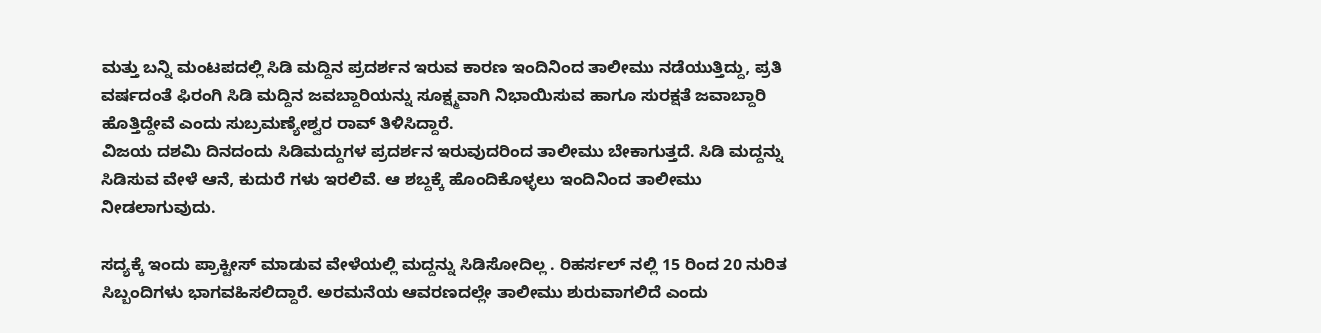ಮತ್ತು ಬನ್ನಿ ಮಂಟಪದಲ್ಲಿ ಸಿಡಿ ಮದ್ದಿನ ಪ್ರದರ್ಶನ ಇರುವ ಕಾರಣ ಇಂದಿನಿಂದ ತಾಲೀಮು ನಡೆಯುತ್ತಿದ್ದು, ಪ್ರತಿ ವರ್ಷದಂತೆ ಫಿರಂಗಿ ಸಿಡಿ ಮದ್ದಿನ ಜವಬ್ದಾರಿಯನ್ನು ಸೂಕ್ಷ್ಮವಾಗಿ ನಿಭಾಯಿಸುವ ಹಾಗೂ ಸುರಕ್ಷತೆ ಜವಾಬ್ದಾರಿ ಹೊತ್ತಿದ್ದೇವೆ ಎಂದು ಸುಬ್ರಮಣ್ಯೇಶ್ವರ ರಾವ್ ತಿಳಿಸಿದ್ದಾರೆ.
ವಿಜಯ ದಶಮಿ ದಿನದಂದು ಸಿಡಿಮದ್ದುಗಳ ಪ್ರದರ್ಶನ ಇರುವುದರಿಂದ ತಾಲೀಮು ಬೇಕಾಗುತ್ತದೆ. ಸಿಡಿ ಮದ್ದನ್ನು ಸಿಡಿಸುವ ವೇಳೆ ಆನೆ, ಕುದುರೆ ಗಳು ಇರಲಿವೆ. ಆ ಶಬ್ದಕ್ಕೆ ಹೊಂದಿಕೊಳ್ಳಲು ಇಂದಿನಿಂದ ತಾಲೀಮು ನೀಡಲಾಗುವುದು.

ಸದ್ಯಕ್ಕೆ ಇಂದು ಪ್ರಾಕ್ಟೀಸ್ ಮಾಡುವ ವೇಳೆಯಲ್ಲಿ ಮದ್ದನ್ನು ಸಿಡಿಸೋದಿಲ್ಲ . ರಿಹರ್ಸಲ್ ನಲ್ಲಿ 15 ರಿಂದ 20 ನುರಿತ ಸಿಬ್ಬಂದಿಗಳು ಭಾಗವಹಿಸಲಿದ್ದಾರೆ. ಅರಮನೆಯ ಆವರಣದಲ್ಲೇ ತಾಲೀಮು ಶುರುವಾಗಲಿದೆ ಎಂದು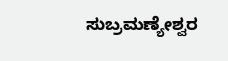ಸುಬ್ರಮಣ್ಯೇಶ್ವರ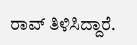ರಾವ್ ತಿಳಿಸಿದ್ದಾರೆ.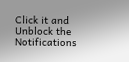Click it and Unblock the Notifications